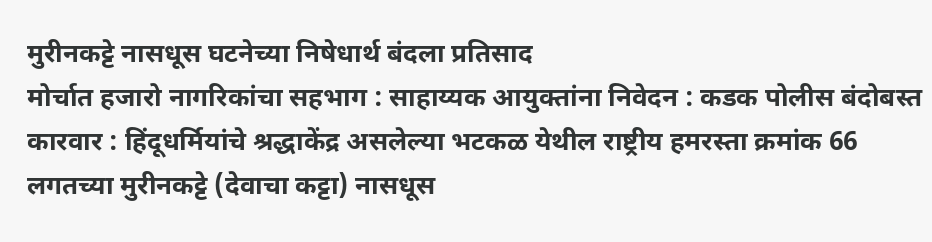मुरीनकट्टे नासधूस घटनेच्या निषेधार्थ बंदला प्रतिसाद
मोर्चात हजारो नागरिकांचा सहभाग : साहाय्यक आयुक्तांना निवेदन : कडक पोलीस बंदोबस्त
कारवार : हिंदूधर्मियांचे श्रद्धाकेंद्र असलेल्या भटकळ येथील राष्ट्रीय हमरस्ता क्रमांक 66 लगतच्या मुरीनकट्टे (देवाचा कट्टा) नासधूस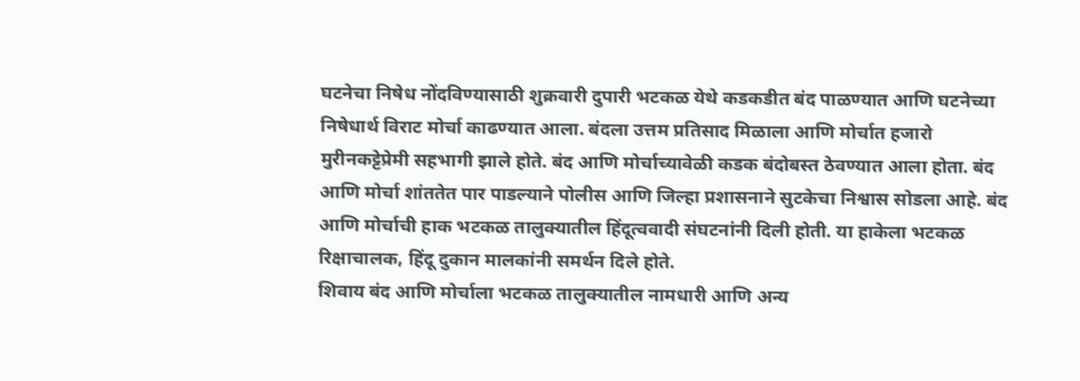घटनेचा निषेध नोंदविण्यासाठी शुक्रवारी दुपारी भटकळ येथे कडकडीत बंद पाळण्यात आणि घटनेच्या निषेधार्थ विराट मोर्चा काढण्यात आला. बंदला उत्तम प्रतिसाद मिळाला आणि मोर्चात हजारो मुरीनकट्टेप्रेमी सहभागी झाले होते. बंद आणि मोर्चाच्यावेळी कडक बंदोबस्त ठेवण्यात आला होता. बंद आणि मोर्चा शांततेत पार पाडल्याने पोलीस आणि जिल्हा प्रशासनाने सुटकेचा निश्वास सोडला आहे. बंद आणि मोर्चाची हाक भटकळ तालुक्यातील हिंदूत्ववादी संघटनांनी दिली होती. या हाकेला भटकळ रिक्षाचालक, हिंदू दुकान मालकांनी समर्थन दिले होते.
शिवाय बंद आणि मोर्चाला भटकळ तालुक्यातील नामधारी आणि अन्य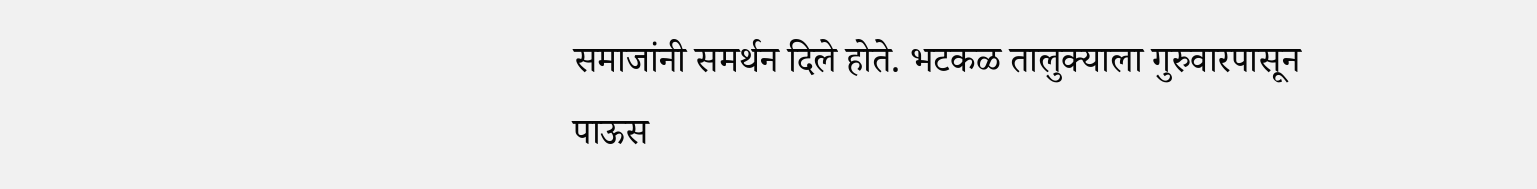समाजांनी समर्थन दिले होते. भटकळ तालुक्याला गुरुवारपासून पाऊस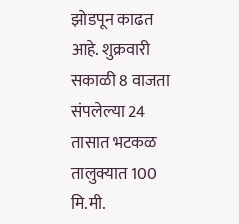झोडपून काढत आहे. शुक्रवारी सकाळी 8 वाजता संपलेल्या 24 तासात भटकळ तालुक्यात 100 मि.मी.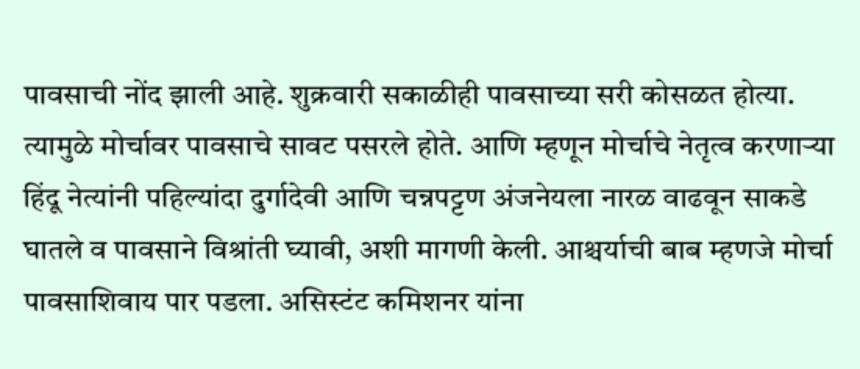पावसाची नोंद झाली आहे. शुक्रवारी सकाळीही पावसाच्या सरी कोसळत होत्या. त्यामुळे मोर्चावर पावसाचे सावट पसरले होते. आणि म्हणून मोर्चाचे नेतृत्व करणाऱ्या हिंदू नेत्यांनी पहिल्यांदा दुर्गादेवी आणि चन्नपट्टण अंजनेयला नारळ वाढवून साकडे घातले व पावसाने विश्रांती घ्यावी, अशी मागणी केली. आश्चर्याची बाब म्हणजे मोर्चा पावसाशिवाय पार पडला. असिस्टंट कमिशनर यांना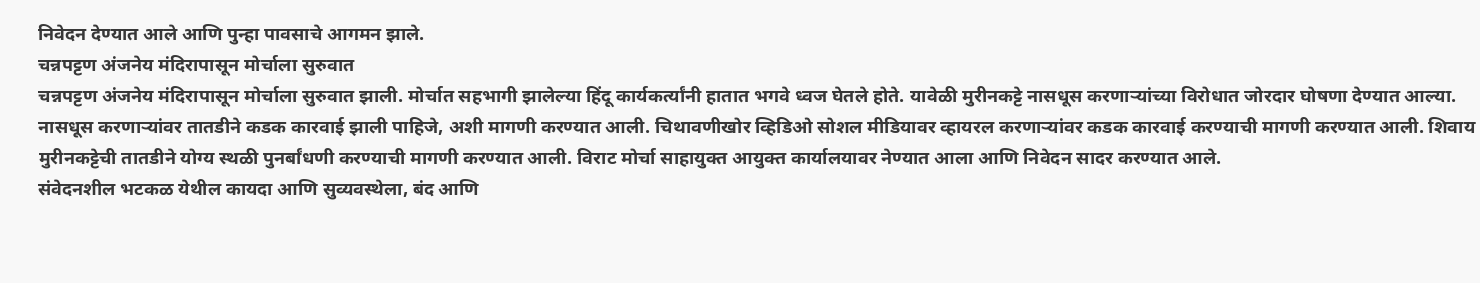निवेदन देण्यात आले आणि पुन्हा पावसाचे आगमन झाले.
चन्नपट्टण अंजनेय मंदिरापासून मोर्चाला सुरुवात
चन्नपट्टण अंजनेय मंदिरापासून मोर्चाला सुरुवात झाली. मोर्चात सहभागी झालेल्या हिंदू कार्यकर्त्यांनी हातात भगवे ध्वज घेतले होते. यावेळी मुरीनकट्टे नासधूस करणाऱ्यांच्या विरोधात जोरदार घोषणा देण्यात आल्या. नासधूस करणाऱ्यांवर तातडीने कडक कारवाई झाली पाहिजे, अशी मागणी करण्यात आली. चिथावणीखोर व्हिडिओ सोशल मीडियावर व्हायरल करणाऱ्यांवर कडक कारवाई करण्याची मागणी करण्यात आली. शिवाय मुरीनकट्टेची तातडीने योग्य स्थळी पुनर्बांधणी करण्याची मागणी करण्यात आली. विराट मोर्चा साहायुक्त आयुक्त कार्यालयावर नेण्यात आला आणि निवेदन सादर करण्यात आले.
संवेदनशील भटकळ येथील कायदा आणि सुव्यवस्थेला, बंद आणि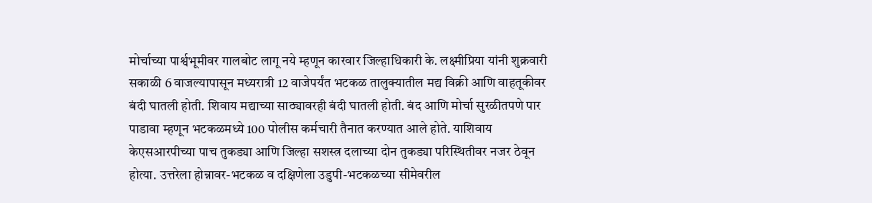मोर्चाच्या पार्श्वभूमीवर गालबोट लागू नये म्हणून कारवार जिल्हाधिकारी के. लक्ष्मीप्रिया यांनी शुक्रवारी सकाळी 6 वाजल्यापासून मध्यरात्री 12 वाजेपर्यंत भटकळ तालुक्यातील मद्य विक्री आणि वाहतूकीवर बंदी घातली होती. शिवाय मद्याच्या साठ्यावरही बंदी घातली होती. बंद आणि मोर्चा सुरळीतपणे पार पाडावा म्हणून भटकळमध्ये 100 पोलीस कर्मचारी तैनात करण्यात आले होते. याशिवाय केएसआरपीच्या पाच तुकड्या आणि जिल्हा सशस्त्र दलाच्या दोन तुकड्या परिस्थितीवर नजर ठेवून होत्या. उत्तरेला होन्नावर-भटकळ व दक्षिणेला उडुपी-भटकळच्या सीमेवरील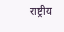राष्ट्रीय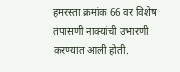हमरस्ता क्रमांक 66 वर विशेष तपासणी नाक्यांची उभारणी करण्यात आली होती.